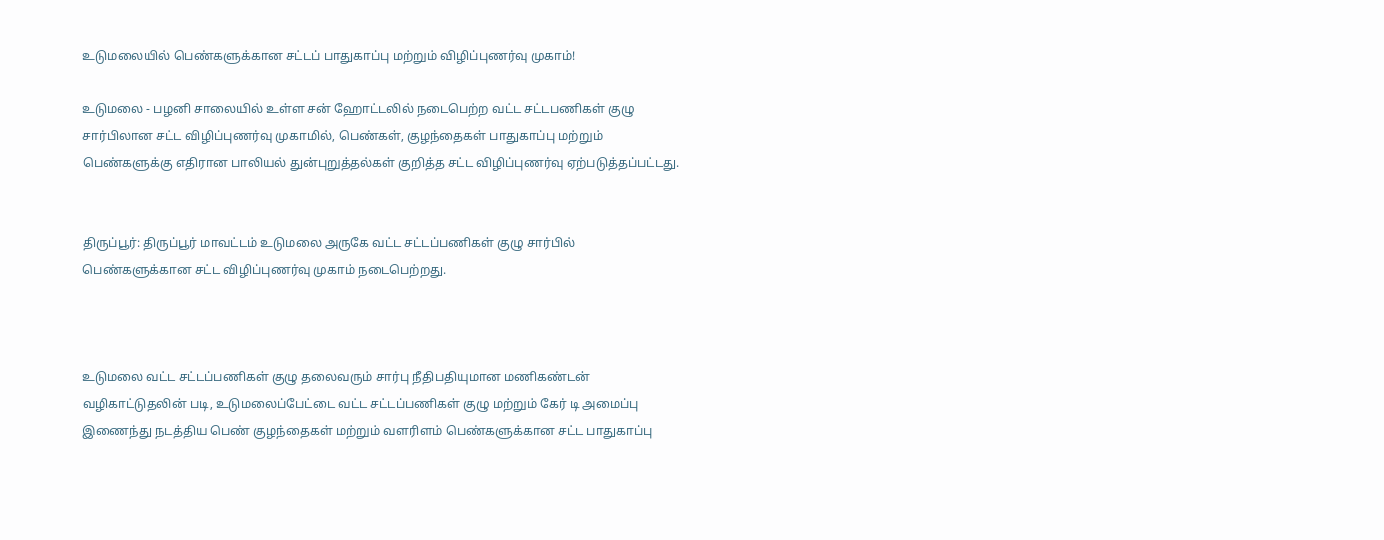உடுமலையில் பெண்களுக்கான சட்டப் பாதுகாப்பு மற்றும் விழிப்புணர்வு முகாம்!

உடுமலை - பழனி சாலையில் உள்ள சன் ஹோட்டலில் நடைபெற்ற வட்ட சட்டபணிகள் குழு சார்பிலான சட்ட விழிப்புணர்வு முகாமில், பெண்கள், குழந்தைகள் பாதுகாப்பு மற்றும் பெண்களுக்கு எதிரான பாலியல் துன்புறுத்தல்கள் குறித்த சட்ட விழிப்புணர்வு ஏற்படுத்தப்பட்டது.


திருப்பூர்: திருப்பூர் மாவட்டம் உடுமலை அருகே வட்ட சட்டப்பணிகள் குழு சார்பில் பெண்களுக்கான சட்ட விழிப்புணர்வு முகாம் நடைபெற்றது.



உடுமலை வட்ட சட்டப்பணிகள் குழு தலைவரும் சார்பு நீதிபதியுமான மணிகண்டன் வழிகாட்டுதலின் படி, உடுமலைப்பேட்டை வட்ட சட்டப்பணிகள் குழு மற்றும் கேர் டி அமைப்பு இணைந்து நடத்திய பெண் குழந்தைகள் மற்றும் வளரிளம் பெண்களுக்கான சட்ட பாதுகாப்பு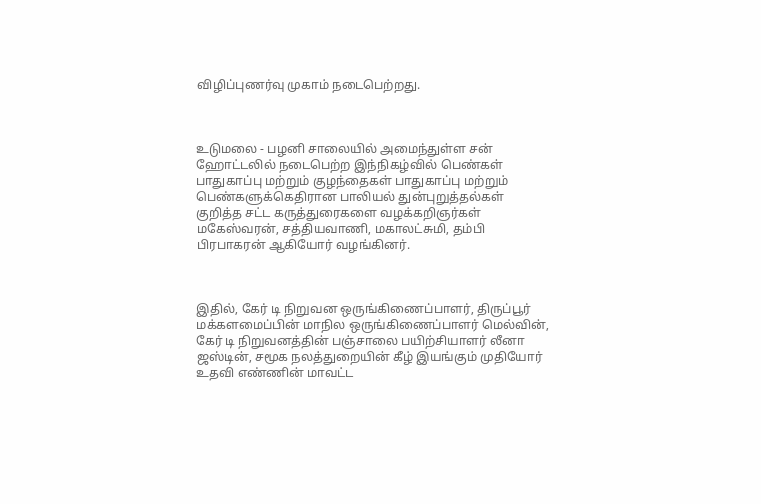விழிப்புணர்வு முகாம் நடைபெற்றது.



உடுமலை - பழனி சாலையில் அமைந்துள்ள சன் ஹோட்டலில் நடைபெற்ற இந்நிகழ்வில் பெண்கள் பாதுகாப்பு மற்றும் குழந்தைகள் பாதுகாப்பு மற்றும் பெண்களுக்கெதிரான பாலியல் துன்புறுத்தல்கள் குறித்த சட்ட கருத்துரைகளை வழக்கறிஞர்கள் மகேஸ்வரன், சத்தியவாணி, மகாலட்சுமி, தம்பி பிரபாகரன் ஆகியோர் வழங்கினர்.



இதில், கேர் டி நிறுவன ஒருங்கிணைப்பாளர், திருப்பூர் மக்களமைப்பின் மாநில ஒருங்கிணைப்பாளர் மெல்வின், கேர் டி நிறுவனத்தின் பஞ்சாலை பயிற்சியாளர் லீனா ஜஸ்டின், சமூக நலத்துறையின் கீழ் இயங்கும் முதியோர் உதவி எண்ணின் மாவட்ட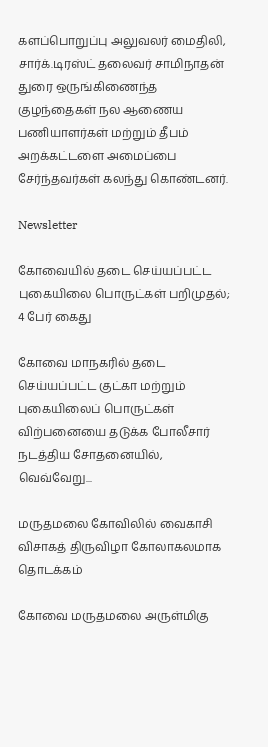களப்பொறுப்பு அலுவலர் மைதிலி, சார்க்.டிரஸ்ட் தலைவர் சாமிநாதன் துரை ஒருங்கிணைந்த குழந்தைகள் நல ஆணைய பணியாளர்கள் மற்றும் தீபம் அறக்கட்டளை அமைப்பை சேர்ந்தவர்கள் கலந்து கொண்டனர்.

Newsletter

கோவையில் தடை செய்யப்பட்ட புகையிலை பொருட்கள் பறிமுதல்; 4 பேர் கைது

கோவை மாநகரில் தடை செய்யப்பட்ட குட்கா மற்றும் புகையிலைப் பொருட்கள் விற்பனையை தடுக்க போலீசார் நடத்திய சோதனையில், வெவ்வேறு...

மருதமலை கோவிலில் வைகாசி விசாகத் திருவிழா கோலாகலமாக தொடக்கம்

கோவை மருதமலை அருள்மிகு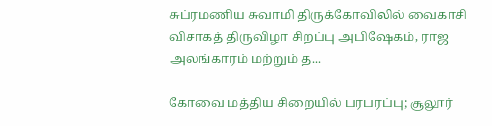சுப்ரமணிய சுவாமி திருக்கோவிலில் வைகாசி விசாகத் திருவிழா சிறப்பு அபிஷேகம், ராஜ அலங்காரம் மற்றும் த...

கோவை மத்திய சிறையில் பரபரப்பு; சூலூர்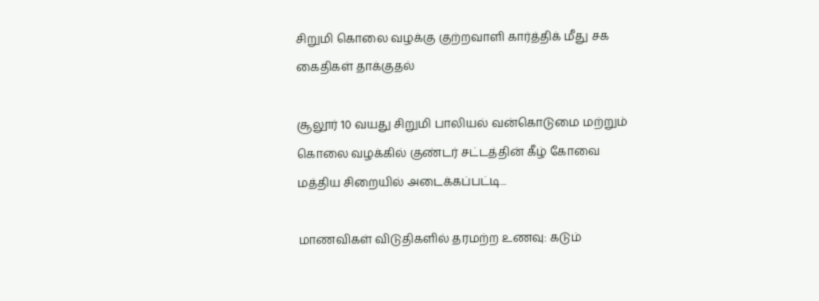சிறுமி கொலை வழக்கு குற்றவாளி கார்த்திக் மீது சக கைதிகள் தாக்குதல்

சூலூர் 10 வயது சிறுமி பாலியல் வன்கொடுமை மற்றும் கொலை வழக்கில் குண்டர் சட்டத்தின் கீழ் கோவை மத்திய சிறையில் அடைக்கப்பட்டி...

மாணவிகள் விடுதிகளில் தரமற்ற உணவு: கடும்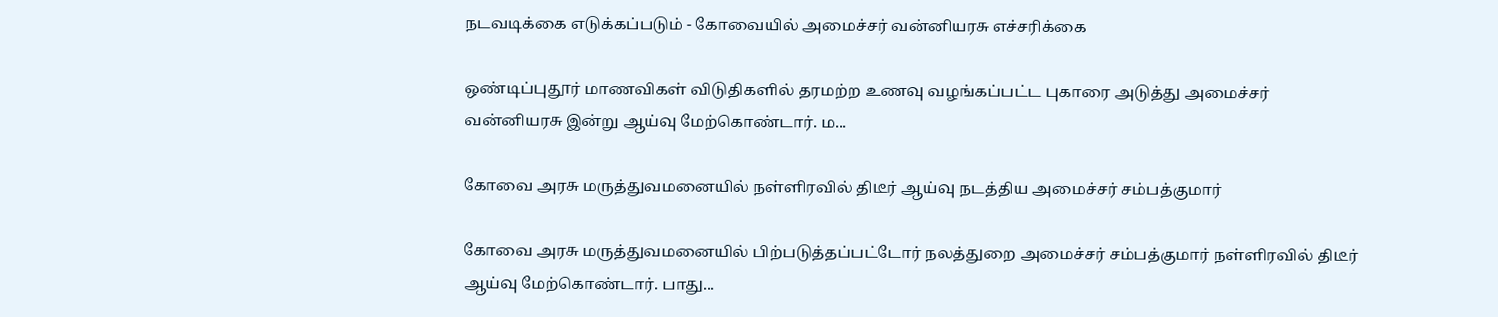நடவடிக்கை எடுக்கப்படும் - கோவையில் அமைச்சர் வன்னியரசு எச்சரிக்கை

ஒண்டிப்புதூர் மாணவிகள் விடுதிகளில் தரமற்ற உணவு வழங்கப்பட்ட புகாரை அடுத்து அமைச்சர் வன்னியரசு இன்று ஆய்வு மேற்கொண்டார். ம...

கோவை அரசு மருத்துவமனையில் நள்ளிரவில் திடீர் ஆய்வு நடத்திய அமைச்சர் சம்பத்குமார்

கோவை அரசு மருத்துவமனையில் பிற்படுத்தப்பட்டோர் நலத்துறை அமைச்சர் சம்பத்குமார் நள்ளிரவில் திடீர் ஆய்வு மேற்கொண்டார். பாது...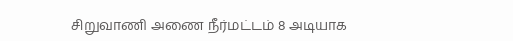சிறுவாணி அணை நீர்மட்டம் 8 அடியாக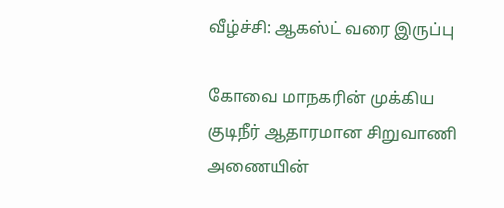வீழ்ச்சி: ஆகஸ்ட் வரை இருப்பு

கோவை மாநகரின் முக்கிய குடிநீர் ஆதாரமான சிறுவாணி அணையின்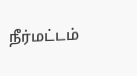நீர்மட்டம்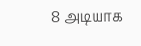8 அடியாக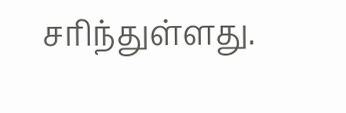சரிந்துள்ளது.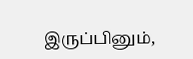இருப்பினும்,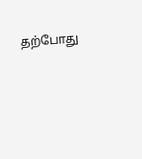தற்போது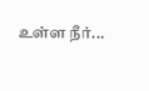உள்ள நீர்...